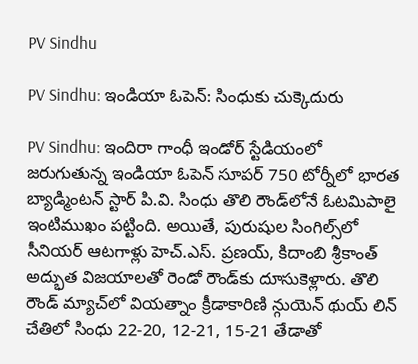PV Sindhu

PV Sindhu: ఇండియా ఓపెన్: సింధుకు చుక్కెదురు

PV Sindhu: ఇందిరా గాంధీ ఇండోర్ స్టేడియంలో జరుగుతున్న ఇండియా ఓపెన్ సూపర్ 750 టోర్నీలో భారత బ్యాడ్మింటన్ స్టార్ పి.వి. సింధు తొలి రౌండ్‌లోనే ఓటమిపాలై ఇంటిముఖం పట్టింది. అయితే, పురుషుల సింగిల్స్‌లో సీనియర్ ఆటగాళ్లు హెచ్.ఎస్. ప్రణయ్, కిదాంబి శ్రీకాంత్ అద్భుత విజయాలతో రెండో రౌండ్‌కు దూసుకెళ్లారు. తొలి రౌండ్ మ్యాచ్‌లో వియత్నాం క్రీడాకారిణి న్గుయెన్ థుయ్ లిన్ చేతిలో సింధు 22-20, 12-21, 15-21 తేడాతో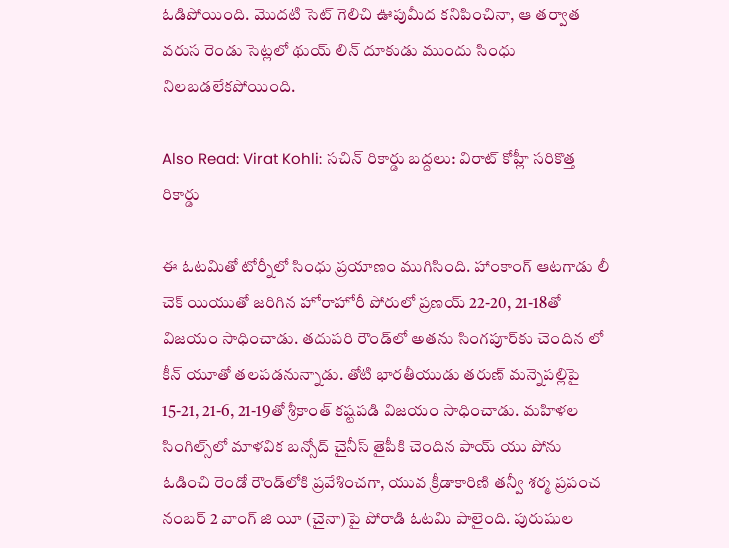ఓడిపోయింది. మొదటి సెట్ గెలిచి ఊపుమీద కనిపించినా, ఆ తర్వాత వరుస రెండు సెట్లలో థుయ్ లిన్ దూకుడు ముందు సింధు నిలబడలేకపోయింది.

Also Read: Virat Kohli: సచిన్ రికార్డు బద్దలు: విరాట్ కోహ్లీ సరికొత్త రికార్డు

ఈ ఓటమితో టోర్నీలో సింధు ప్రయాణం ముగిసింది. హాంకాంగ్ ఆటగాడు లీ చెక్ యియుతో జరిగిన హోరాహోరీ పోరులో ప్రణయ్ 22-20, 21-18తో విజయం సాధించాడు. తదుపరి రౌండ్‌లో అతను సింగపూర్‌కు చెందిన లో కీన్ యూతో తలపడనున్నాడు. తోటి భారతీయుడు తరుణ్ మన్నెపల్లిపై 15-21, 21-6, 21-19తో శ్రీకాంత్ కష్టపడి విజయం సాధించాడు. మహిళల సింగిల్స్‌లో మాళవిక బన్సోద్ చైనీస్ తైపీకి చెందిన పాయ్ యు పోను ఓడించి రెండో రౌండ్‌లోకి ప్రవేశించగా, యువ క్రీడాకారిణి తన్వీ శర్మ ప్రపంచ నంబర్ 2 వాంగ్ జి యీ (చైనా)పై పోరాడి ఓటమి పాలైంది. పురుషుల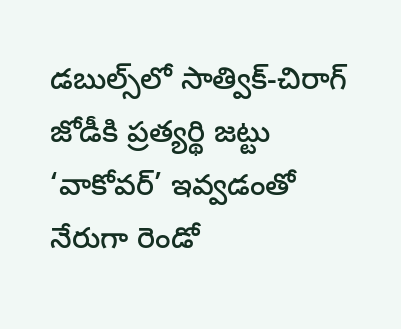డబుల్స్‌లో సాత్విక్-చిరాగ్ జోడీకి ప్రత్యర్థి జట్టు ‘వాకోవర్’ ఇవ్వడంతో నేరుగా రెండో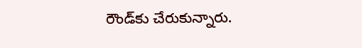రౌండ్‌కు చేరుకున్నారు.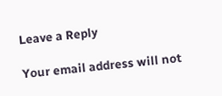Leave a Reply

Your email address will not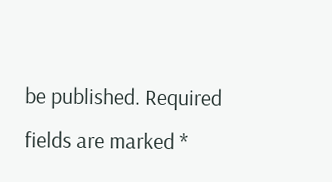be published. Required fields are marked *